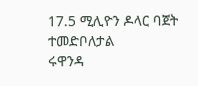17.5 ሚሊዮን ዶላር ባጀት ተመድቦለታል
ሩዋንዳ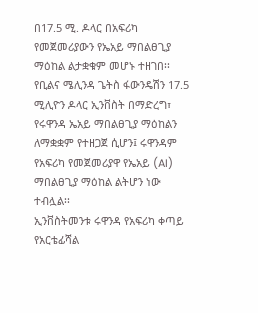በ17.5 ሚ. ዶላር በአፍሪካ የመጀመሪያውን የኤአይ ማበልፀጊያ ማዕከል ልታቋቁም መሆኑ ተዘገበ፡፡
የቢልና ሜሊንዳ ጌትስ ፋውንዴሽን 17.5 ሚሊዮን ዶላር ኢንቨስት በማድረግ፣ የሩዋንዳ ኤአይ ማበልፀጊያ ማዕከልን ለማቋቋም የተዘጋጀ ሲሆን፤ ሩዋንዳም የአፍሪካ የመጀመሪያዋ የኤአይ (AI) ማበልፀጊያ ማዕከል ልትሆን ነው ተብሏል፡፡
ኢንቨስትመንቱ ሩዋንዳ የአፍሪካ ቀጣይ የአርቴፊሻል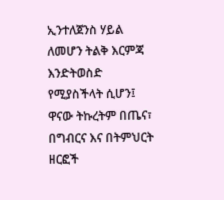ኢንተለጀንስ ሃይል ለመሆን ትልቅ እርምጃ እንድትወስድ የሚያስችላት ሲሆን፤ ዋናው ትኩረትም በጤና፣ በግብርና እና በትምህርት ዘርፎች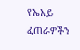የኤአይ ፈጠራዎችን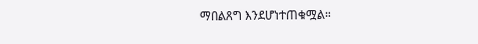ማበልጸግ እንደሆነተጠቁሟል።